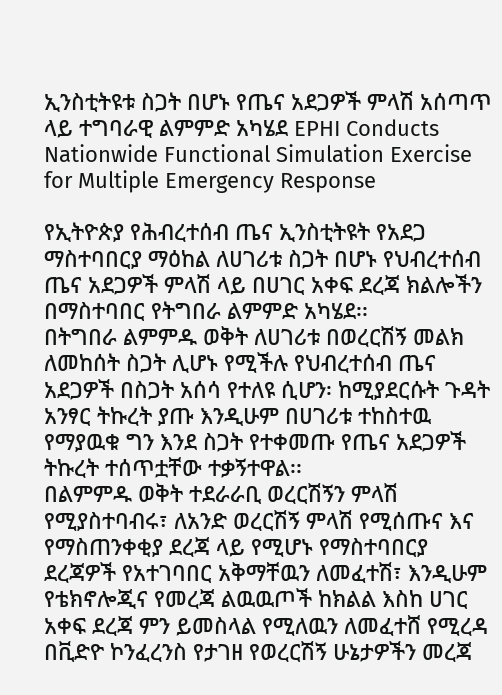ኢንስቲትዩቱ ስጋት በሆኑ የጤና አደጋዎች ምላሽ አሰጣጥ ላይ ተግባራዊ ልምምድ አካሄደ EPHI Conducts Nationwide Functional Simulation Exercise for Multiple Emergency Response

የኢትዮጵያ የሕብረተሰብ ጤና ኢንስቲትዩት የአደጋ ማስተባበርያ ማዕከል ለሀገሪቱ ስጋት በሆኑ የህብረተሰብ ጤና አደጋዎች ምላሽ ላይ በሀገር አቀፍ ደረጃ ክልሎችን በማስተባበር የትግበራ ልምምድ አካሄደ፡፡
በትግበራ ልምምዱ ወቅት ለሀገሪቱ በወረርሽኝ መልክ ለመከሰት ስጋት ሊሆኑ የሚችሉ የህብረተሰብ ጤና አደጋዎች በስጋት አሰሳ የተለዩ ሲሆን፡ ከሚያደርሱት ጉዳት አንፃር ትኩረት ያጡ እንዲሁም በሀገሪቱ ተከስተዉ የማያዉቁ ግን እንደ ስጋት የተቀመጡ የጤና አደጋዎች ትኩረት ተሰጥቷቸው ተቃኝተዋል፡፡
በልምምዱ ወቅት ተደራራቢ ወረርሽኝን ምላሽ የሚያስተባብሩ፣ ለአንድ ወረርሽኝ ምላሽ የሚሰጡና እና የማስጠንቀቂያ ደረጃ ላይ የሚሆኑ የማስተባበርያ ደረጃዎች የአተገባበር አቅማቸዉን ለመፈተሽ፣ እንዲሁም የቴክኖሎጂና የመረጃ ልዉዉጦች ከክልል እስከ ሀገር አቀፍ ደረጃ ምን ይመስላል የሚለዉን ለመፈተሸ የሚረዳ በቪድዮ ኮንፈረንስ የታገዘ የወረርሽኝ ሁኔታዎችን መረጃ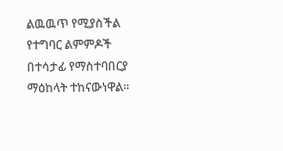ልዉዉጥ የሚያስችል የተግባር ልምምዶች በተሳታፊ የማስተባበርያ ማዕከላት ተከናውነዋል፡፡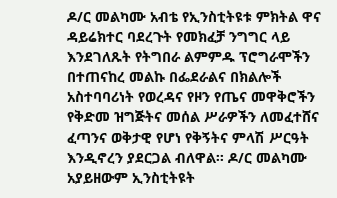ዶ/ር መልካሙ አብቴ የኢንስቲትዩቱ ምክትል ዋና ዳይሬክተር ባደረጉት የመክፈቻ ንግግር ላይ እንደገለጹት የትግበራ ልምምዱ ፕሮግራሞችን በተጠናከረ መልኩ በፌደራልና በክልሎች አስተባባሪነት የወረዳና የዞን የጤና መዋቅሮችን የቅድመ ዝግጅትና መሰል ሥራዎችን ለመፈተሸና ፈጣንና ወቅታዊ የሆነ የቅኝትና ምላሽ ሥርዓት እንዲኖረን ያደርጋል ብለዋል፡፡ ዶ/ር መልካሙ አያይዘውም ኢንስቲትዩት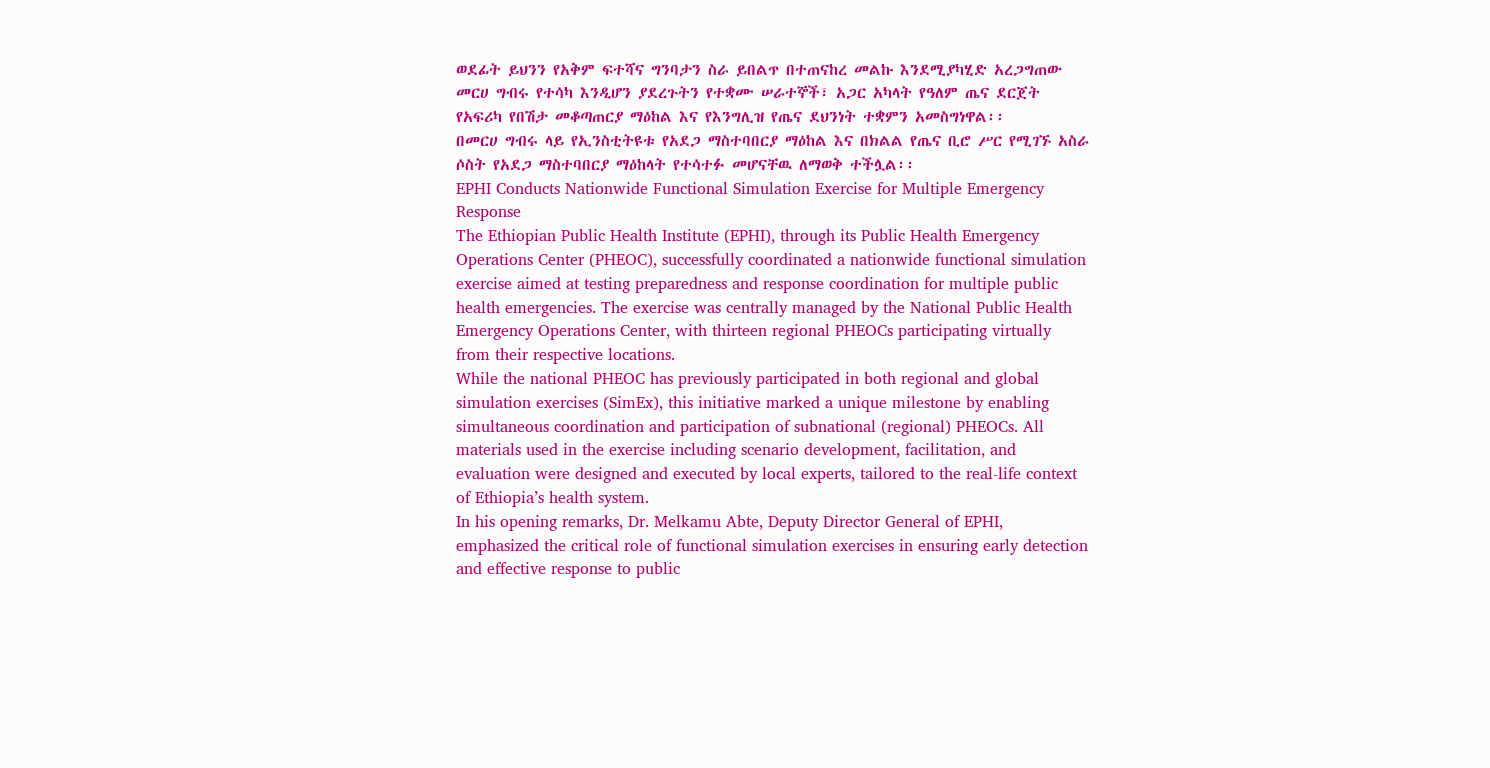ወደፊት ይህንን የአቅም ፍተሻና ግንባታን ስራ ይበልጥ በተጠናከረ መልኩ እንደሚያካሂድ አረጋግጠው መርሀ ግብሩ የተሳካ እንዲሆን ያደረጉትን የተቋሙ ሠራተኞች፣ አጋር አካላት የዓለም ጤና ደርጀት የአፍሪካ የበሽታ መቆጣጠርያ ማዕከል እና የእንግሊዝ የጤና ደህንነት ተቋምን አመስግነዋል፡፡
በመርሀ ግብሩ ላይ የኢንስቲትዩቱ የአደጋ ማስተባበርያ ማዕከል እና በክልል የጤና ቢሮ ሥር የሚገኙ አስራ ሶስት የአደጋ ማስተባበርያ ማዕከላት የተሳተፉ መሆናቸዉ ለማወቅ ተችሏል፡፡
EPHI Conducts Nationwide Functional Simulation Exercise for Multiple Emergency Response
The Ethiopian Public Health Institute (EPHI), through its Public Health Emergency Operations Center (PHEOC), successfully coordinated a nationwide functional simulation exercise aimed at testing preparedness and response coordination for multiple public health emergencies. The exercise was centrally managed by the National Public Health Emergency Operations Center, with thirteen regional PHEOCs participating virtually from their respective locations.
While the national PHEOC has previously participated in both regional and global simulation exercises (SimEx), this initiative marked a unique milestone by enabling simultaneous coordination and participation of subnational (regional) PHEOCs. All materials used in the exercise including scenario development, facilitation, and evaluation were designed and executed by local experts, tailored to the real-life context of Ethiopia’s health system.
In his opening remarks, Dr. Melkamu Abte, Deputy Director General of EPHI, emphasized the critical role of functional simulation exercises in ensuring early detection and effective response to public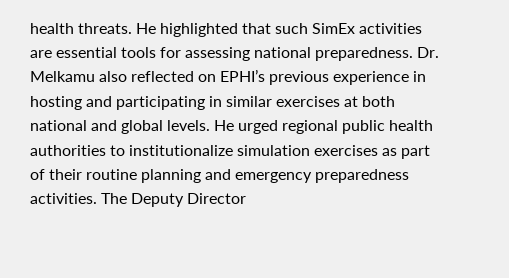health threats. He highlighted that such SimEx activities are essential tools for assessing national preparedness. Dr. Melkamu also reflected on EPHI’s previous experience in hosting and participating in similar exercises at both national and global levels. He urged regional public health authorities to institutionalize simulation exercises as part of their routine planning and emergency preparedness activities. The Deputy Director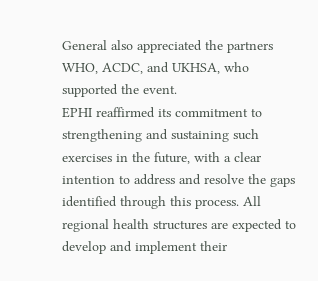General also appreciated the partners WHO, ACDC, and UKHSA, who supported the event.
EPHI reaffirmed its commitment to strengthening and sustaining such exercises in the future, with a clear intention to address and resolve the gaps identified through this process. All regional health structures are expected to develop and implement their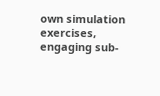own simulation exercises, engaging sub-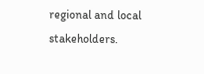regional and local stakeholders.